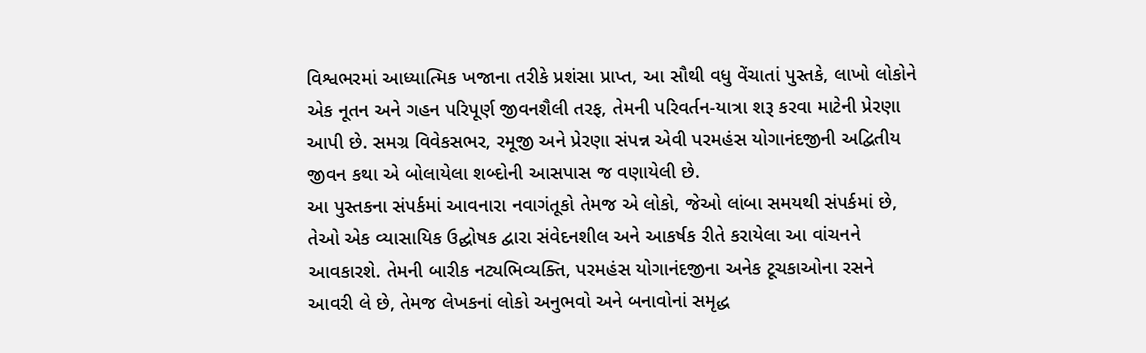વિશ્વભરમાં આધ્યાત્મિક ખજાના તરીકે પ્રશંસા પ્રાપ્ત, આ સૌથી વધુ વેંચાતાં પુસ્તકે, લાખો લોકોને એક નૂતન અને ગહન પરિપૂર્ણ જીવનશૈલી તરફ, તેમની પરિવર્તન-યાત્રા શરૂ કરવા માટેની પ્રેરણા આપી છે. સમગ્ર વિવેકસભર, રમૂજી અને પ્રેરણા સંપન્ન એવી પરમહંસ યોગાનંદજીની અદ્વિતીય જીવન કથા એ બોલાયેલા શબ્દોની આસપાસ જ વણાયેલી છે.
આ પુસ્તકના સંપર્કમાં આવનારા નવાગંતૂકો તેમજ એ લોકો, જેઓ લાંબા સમયથી સંપર્કમાં છે, તેઓ એક વ્યાસાયિક ઉદ્ઘોષક દ્વારા સંવેદનશીલ અને આકર્ષક રીતે કરાયેલા આ વાંચનને આવકારશે. તેમની બારીક નટ્યભિવ્યક્તિ, પરમહંસ યોગાનંદજીના અનેક ટૂચકાઓના રસને આવરી લે છે, તેમજ લેખકનાં લોકો અનુભવો અને બનાવોનાં સમૃદ્ધ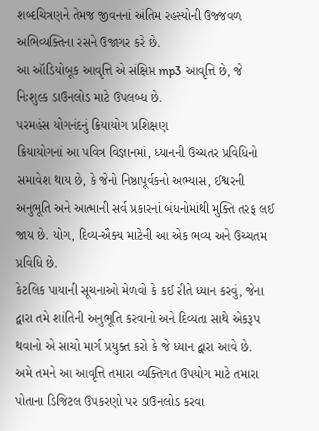શબ્દચિત્રણને તેમજ જીવનનાં અંતિમ રહસ્યોની ઉજ્જવળ અભિવ્યક્તિના રસને ઉજાગર કરે છે.
આ ઑડિયોબૂક આવૃત્તિ એ સંક્ષિપ્ત mp3 આવૃત્તિ છે, જે નિઃશુલ્ક ડાઉનલોડ માટે ઉપલબ્ધ છે.
પરમહંસ યોગનંદનું ક્રિયાયોગ પ્રશિક્ષણ
ક્રિયાયોગનાં આ પવિત્ર વિજ્ઞાનમાં, ધ્યાનની ઉચ્ચતર પ્રવિધિનો સમાવેશ થાય છે, કે જેનો નિષ્ઠાપૂર્વકનો અભ્યાસ, ઈશ્વરની અનુભૂતિ અને આત્માની સર્વ પ્રકારનાં બંધનોમાંથી મુક્તિ તરફ લઈ જાય છે. યોગ, દિવ્ય-ઐક્ય માટેની આ એક ભવ્ય અને ઉચ્ચતમ પ્રવિધિ છે.
કેટલિક પાયાની સૂચનાઓ મેળવો કે કઈ રીતે ધ્યાન કરવું, જેના દ્વારા તમે શાંતિની અનુભૂતિ કરવાનો અને દિવ્યતા સાથે એકરૂપ થવાનો એ સાચો માર્ગ પ્રયુક્ત કરો કે જે ધ્યાન દ્વારા આવે છે.
અમે તમને આ આવૃત્તિ તમારા વ્યક્તિગત ઉપયોગ માટે તમારા પોતાના ડિજિટલ ઉપકરણો પર ડાઉનલોડ કરવા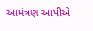આમંત્રણ આપીએ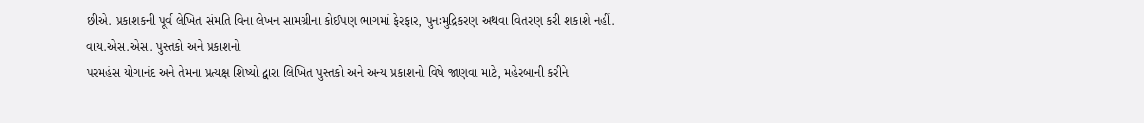છીએ. પ્રકાશકની પૂર્વ લેખિત સંમતિ વિના લેખન સામગ્રીના કોઈપણ ભાગમાં ફેરફાર, પુનઃમુદ્રિકરણ અથવા વિતરણ કરી શકાશે નહીં.
વાય.એસ.એસ. પુસ્તકો અને પ્રકાશનો
પરમહંસ યોગાનંદ અને તેમના પ્રત્યક્ષ શિષ્યો દ્વારા લિખિત પુસ્તકો અને અન્ય પ્રકાશનો વિષે જાણવા માટે, મહેરબાની કરીને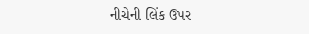નીચેની લિંક ઉપર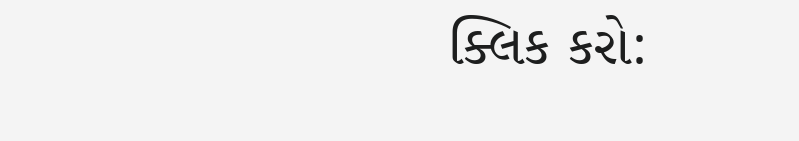ક્લિક કરો: